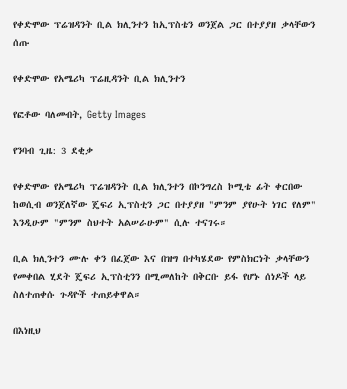የቀድሞው ፕሬዝዳንት ቢል ክሊንተን ከኢፕስቴን ወንጀል ጋር በተያያዘ ቃላቸውን ሰጡ

የቀድሞው የአሜሪካ ፕሬዚዳንት ቢል ክሊንተን

የፎቶው ባለመብት, Getty Images

የንባብ ጊዜ: 3 ደቂቃ

የቀድሞው የአሜሪካ ፕሬዝዳንት ቢል ክሊንተን በኮንግረስ ኮሚቴ ፊት ቀርበው ከወሲብ ወንጀለኛው ጄፍሪ ኢፕስቲን ጋር በተያያዘ "ምንም ያየሁት ነገር የለም" እንዲሁም "ምንም ስህተት አልሠራሁም" ሲሉ ተናገሩ።

ቢል ክሊንተን ሙሉ ቀን በፈጀው እና በዝግ በተካሄደው የምስክርነት ቃላቸውን የመቀበል ሂደት ጄፍሪ ኢፕስቲንን በሚመለከት በቅርቡ ይፋ የሆኑ ሰነዶች ላይ ስለተጠቀሱ ጉዳዮች ተጠይቀዋል።

በእነዚህ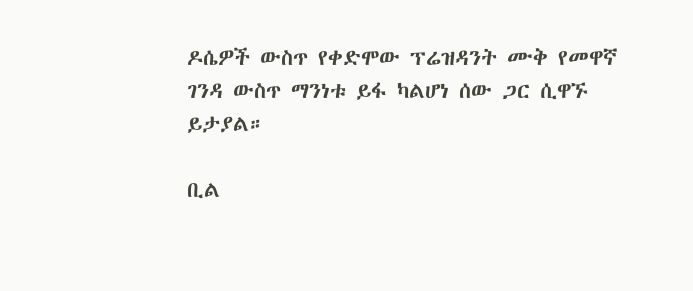ዶሴዎች ውስጥ የቀድሞው ፕሬዝዳንት ሙቅ የመዋኛ ገንዳ ውስጥ ማንነቱ ይፋ ካልሆነ ሰው ጋር ሲዋኙ ይታያል።

ቢል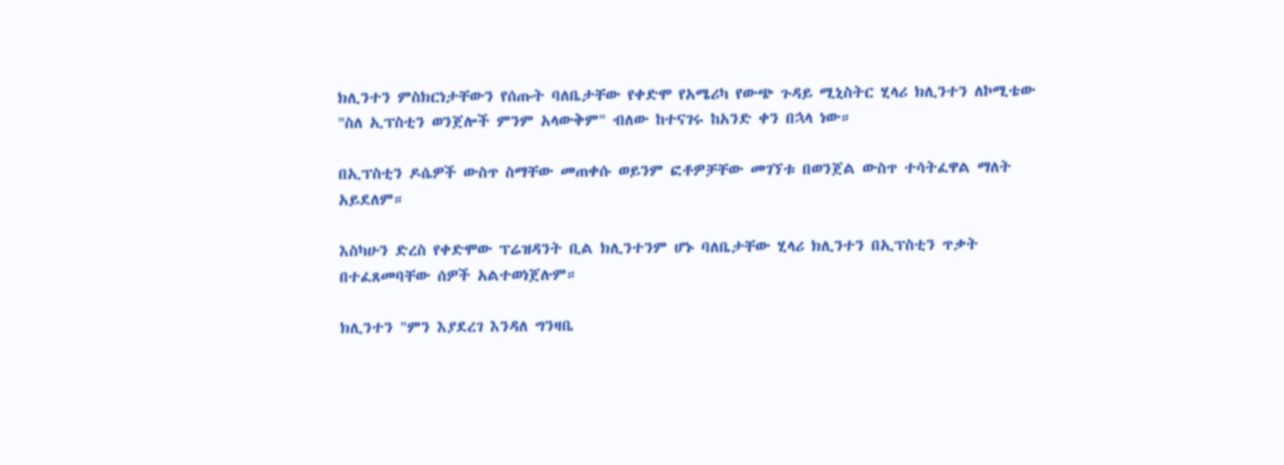ክሊንተን ምስክርነታቸውን የሰጡት ባለቤታቸው የቀድሞ የአሜሪካ የውጭ ጉዳይ ሚኒስትር ሂላሪ ክሊንተን ለኮሚቴው "ስለ ኢፕስቲን ወንጀሎች ምንም አላውቅም" ብለው ከተናገሩ ከአንድ ቀን በኋላ ነው።

በኢፕስቲን ዶሴዎች ውስጥ ስማቸው መጠቀሱ ወይንም ፎቶዎቻቸው መገኘቱ በወንጀል ውስጥ ተሳትፈዋል ማለት አይደለም።

እስካሁን ድረስ የቀድሞው ፕሬዝዳንት ቢል ክሊንተንም ሆኑ ባለቤታቸው ሂላሪ ክሊንተን በኢፕስቲን ጥቃት በተፈጸመባቸው ሰዎች አልተወነጀሉም።

ክሊንተን "ምን እያደረገ እንዳለ ግንዛቤ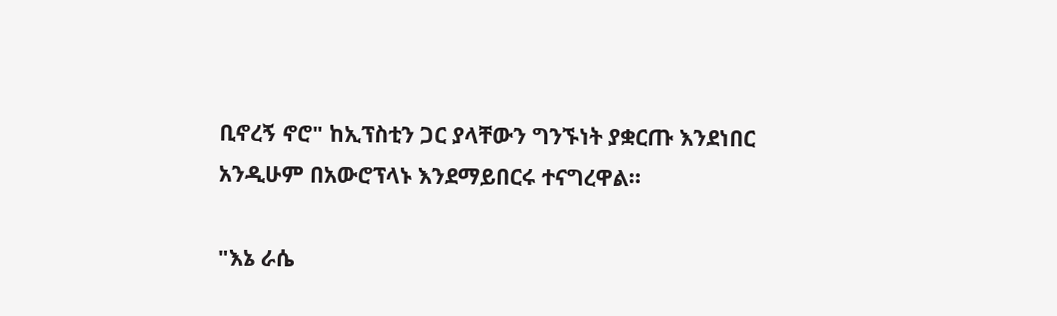ቢኖረኝ ኖሮ" ከኢፕስቲን ጋር ያላቸውን ግንኙነት ያቋርጡ እንደነበር አንዲሁም በአውሮፕላኑ እንደማይበርሩ ተናግረዋል።

"እኔ ራሴ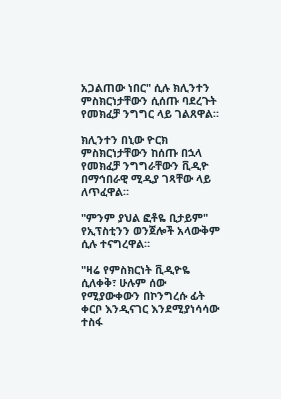አጋልጠው ነበር" ሲሉ ክሊንተን ምስክርነታቸውን ሲሰጡ ባደረጉት የመክፈቻ ንግግር ላይ ገልጸዋል።

ክሊንተን በኒው ዮርክ ምስክርነታቸውን ከሰጡ በኋላ የመክፈቻ ንግግራቸውን ቪዲዮ በማኅበራዊ ሚዲያ ገጻቸው ላይ ለጥፈዋል።

"ምንም ያህል ፎቶዬ ቢታይም" የኢፕስቲንን ወንጀሎች አላውቅም ሲሉ ተናግረዋል።

"ዛሬ የምስክርነት ቪዲዮዬ ሲለቀቅ፣ ሁሉም ሰው የሚያውቀውን በኮንግረሱ ፊት ቀርቦ እንዲናገር እንደሚያነሳሳው ተስፋ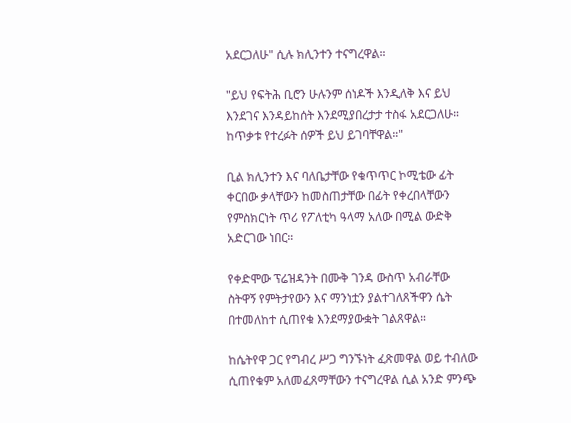አደርጋለሁ" ሲሉ ክሊንተን ተናግረዋል።

"ይህ የፍትሕ ቢሮን ሁሉንም ሰነዶች እንዲለቅ እና ይህ እንደገና እንዳይከሰት እንደሚያበረታታ ተስፋ አደርጋለሁ። ከጥቃቱ የተረፉት ሰዎች ይህ ይገባቸዋል።"

ቢል ክሊንተን እና ባለቤታቸው የቁጥጥር ኮሚቴው ፊት ቀርበው ቃላቸውን ከመስጠታቸው በፊት የቀረበላቸውን የምስክርነት ጥሪ የፖለቲካ ዓላማ አለው በሚል ውድቅ አድርገው ነበር።

የቀድሞው ፕሬዝዳንት በሙቅ ገንዳ ውስጥ አብራቸው ስትዋኝ የምትታየውን እና ማንነቷን ያልተገለጸችዋን ሴት በተመለከተ ሲጠየቁ እንደማያውቋት ገልጸዋል።

ከሴትየዋ ጋር የግብረ ሥጋ ግንኙነት ፈጽመዋል ወይ ተብለው ሲጠየቁም አለመፈጸማቸውን ተናግረዋል ሲል አንድ ምንጭ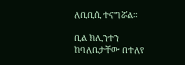ለቢቢሲ ተናግሯል።

ቢል ክሊንተን ከባለቤታቸው በተለየ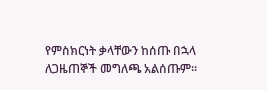የምስክርነት ቃላቸውን ከሰጡ በኋላ ለጋዜጠኞች መግለጫ አልሰጡም።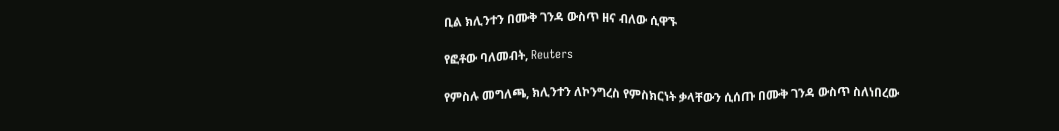ቢል ክሊንተን በሙቅ ገንዳ ውስጥ ዘና ብለው ሲዋኙ

የፎቶው ባለመብት, Reuters

የምስሉ መግለጫ, ክሊንተን ለኮንግረስ የምስክርነት ቃላቸውን ሲሰጡ በሙቅ ገንዳ ውስጥ ስለነበረው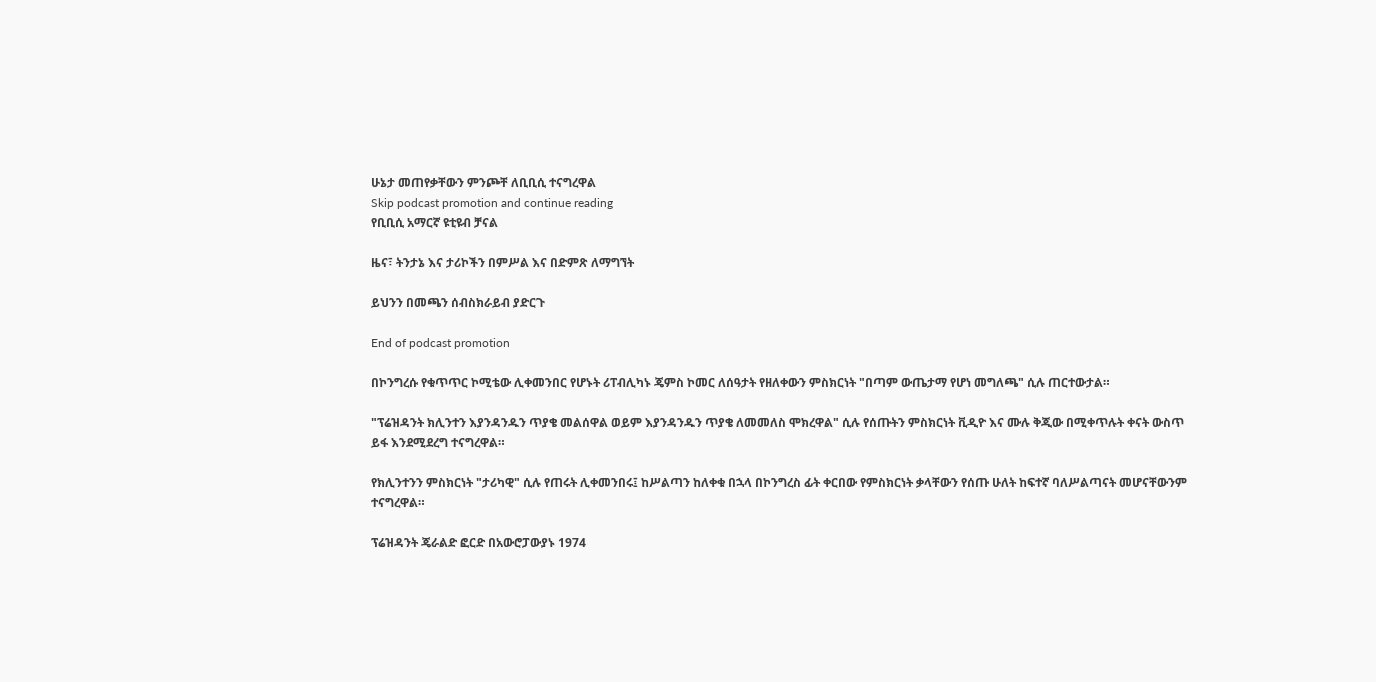ሁኔታ መጠየቃቸውን ምንጮቸ ለቢቢሲ ተናግረዋል
Skip podcast promotion and continue reading
የቢቢሲ አማርኛ ዩቲዩብ ቻናል

ዜና፣ ትንታኔ እና ታሪኮችን በምሥል እና በድምጽ ለማግኘት

ይህንን በመጫን ሰብስክራይብ ያድርጉ

End of podcast promotion

በኮንግረሱ የቁጥጥር ኮሚቴው ሊቀመንበር የሆኑት ሪፐብሊካኑ ጄምስ ኮመር ለሰዓታት የዘለቀውን ምስክርነት "በጣም ውጤታማ የሆነ መግለጫ" ሲሉ ጠርተውታል።

"ፕሬዝዳንት ክሊንተን እያንዳንዱን ጥያቄ መልሰዋል ወይም እያንዳንዱን ጥያቄ ለመመለስ ሞክረዋል" ሲሉ የሰጡትን ምስክርነት ቪዲዮ እና ሙሉ ቅጂው በሚቀጥሉት ቀናት ውስጥ ይፋ እንደሚደረግ ተናግረዋል።

የክሊንተንን ምስክርነት "ታሪካዊ" ሲሉ የጠሩት ሊቀመንበሩ፤ ከሥልጣን ከለቀቁ በኋላ በኮንግረስ ፊት ቀርበው የምስክርነት ቃላቸውን የሰጡ ሁለት ከፍተኛ ባለሥልጣናት መሆናቸውንም ተናግረዋል።

ፕሬዝዳንት ጄራልድ ፎርድ በአውሮፓውያኑ 1974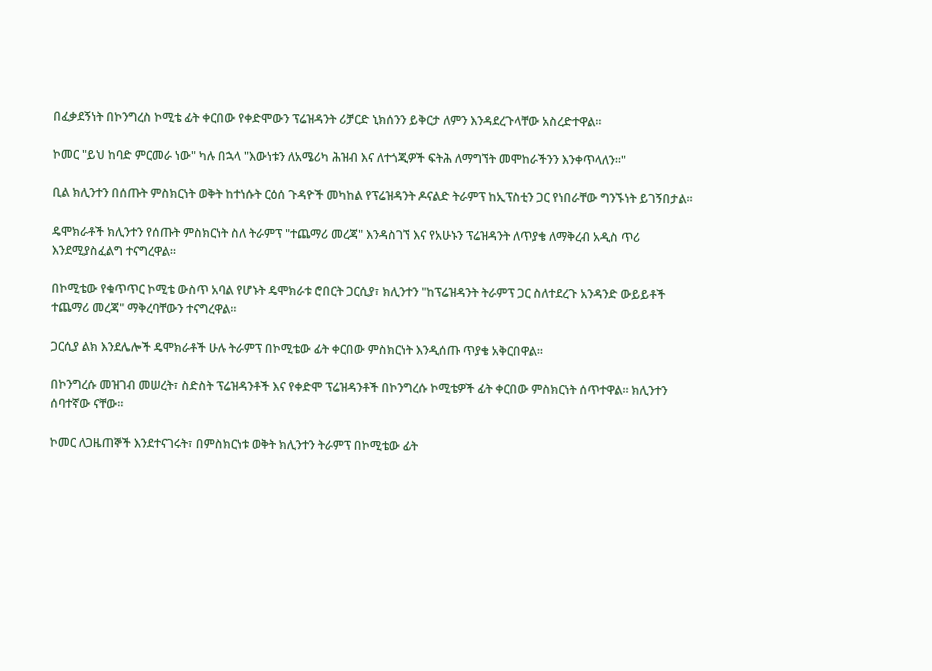በፈቃደኝነት በኮንግረስ ኮሚቴ ፊት ቀርበው የቀድሞውን ፕሬዝዳንት ሪቻርድ ኒክሰንን ይቅርታ ለምን እንዳደረጉላቸው አስረድተዋል።

ኮመር "ይህ ከባድ ምርመራ ነው" ካሉ በኋላ "እውነቱን ለአሜሪካ ሕዝብ እና ለተጎጂዎች ፍትሕ ለማግኘት መሞከራችንን እንቀጥላለን።"

ቢል ክሊንተን በሰጡት ምስክርነት ወቅት ከተነሱት ርዕሰ ጉዳዮች መካከል የፕሬዝዳንት ዶናልድ ትራምፕ ከኢፕስቲን ጋር የነበራቸው ግንኙነት ይገኝበታል።

ዴሞክራቶች ክሊንተን የሰጡት ምስክርነት ስለ ትራምፕ "ተጨማሪ መረጃ" እንዳስገኘ እና የአሁኑን ፕሬዝዳንት ለጥያቄ ለማቅረብ አዲስ ጥሪ እንደሚያስፈልግ ተናግረዋል።

በኮሚቴው የቁጥጥር ኮሚቴ ውስጥ አባል የሆኑት ዴሞክራቱ ሮበርት ጋርሲያ፣ ክሊንተን "ከፕሬዝዳንት ትራምፕ ጋር ስለተደረጉ አንዳንድ ውይይቶች ተጨማሪ መረጃ" ማቅረባቸውን ተናግረዋል።

ጋርሲያ ልክ እንደሌሎች ዴሞክራቶች ሁሉ ትራምፕ በኮሚቴው ፊት ቀርበው ምስክርነት እንዲሰጡ ጥያቄ አቅርበዋል።

በኮንግረሱ መዝገብ መሠረት፣ ስድስት ፕሬዝዳንቶች እና የቀድሞ ፕሬዝዳንቶች በኮንግረሱ ኮሚቴዎች ፊት ቀርበው ምስክርነት ሰጥተዋል። ክሊንተን ሰባተኛው ናቸው።

ኮመር ለጋዜጠኞች እንደተናገሩት፣ በምስክርነቱ ወቅት ክሊንተን ትራምፕ በኮሚቴው ፊት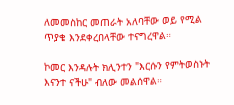ለመመስከር መጠራት አለባቸው ወይ የሚል ጥያቄ እንደቀረበላቸው ተናግረዋል።

ኮመር እንዳሉት ክሊንተን "እርሱን የምትወስኑት እናንተ ናችሁ" ብለው መልሰዋል።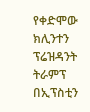የቀድሞው ክሊንተን ፕሬዝዳንት ትራምፕ በኢፕስቲን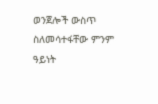ወንጀሎች ውስጥ ስለመሳተፋቸው ምንም ዓይነት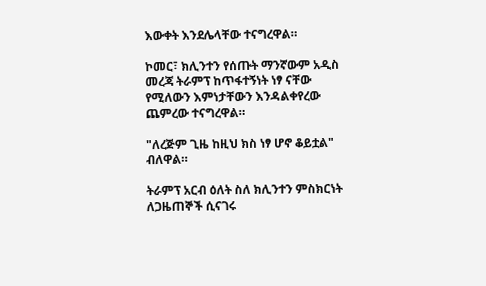እውቀት እንደሌላቸው ተናግረዋል።

ኮመር፣ ክሊንተን የሰጡት ማንኛውም አዲስ መረጃ ትራምፕ ከጥፋተኝነት ነፃ ናቸው የሚለውን እምነታቸውን እንዳልቀየረው ጨምረው ተናግረዋል።

"ለረጅም ጊዜ ከዚህ ክስ ነፃ ሆኖ ቆይቷል" ብለዋል።

ትራምፕ አርብ ዕለት ስለ ክሊንተን ምስክርነት ለጋዜጠኞች ሲናገሩ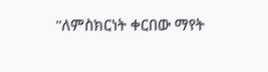"ለምስክርነት ቀርበው ማየት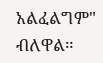አልፈልግም" ብለዋል።